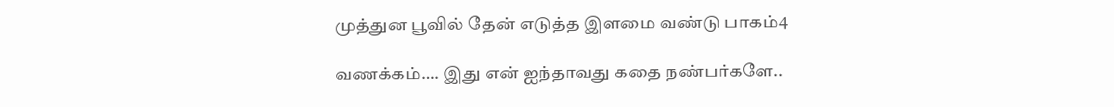முத்துன பூவில் தேன் எடுத்த இளமை வண்டு பாகம்4

வணக்கம்…. இது என் ஐந்தாவது கதை நண்பர்களே..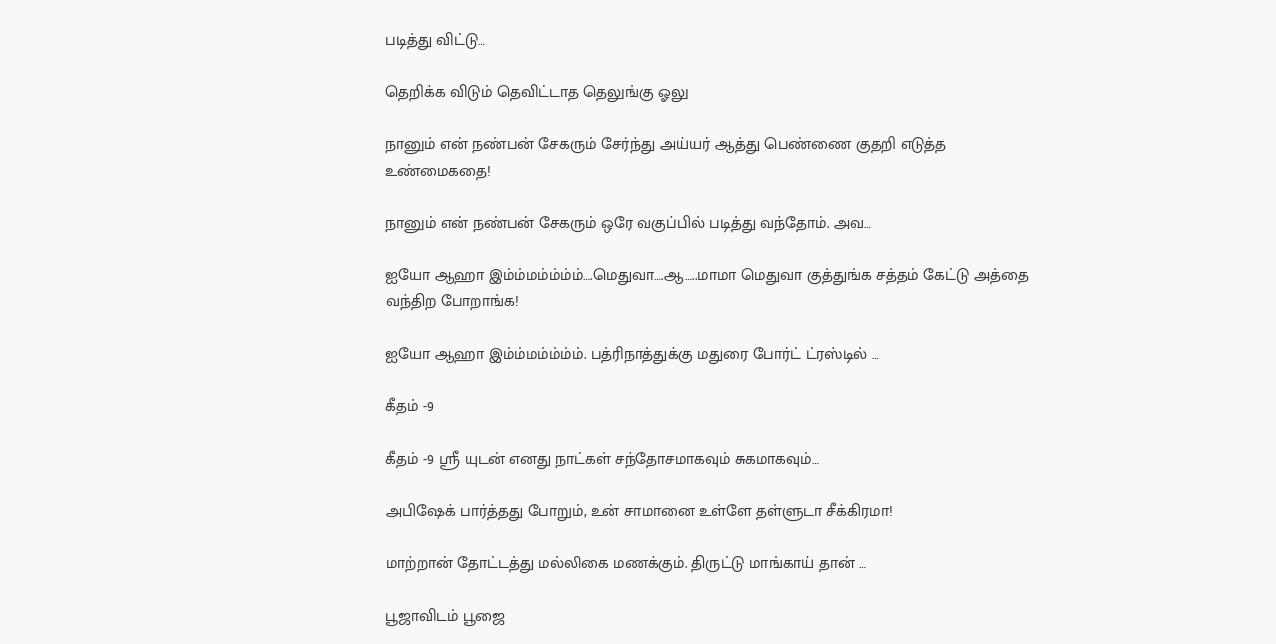படித்து விட்டு…

தெறிக்க விடும் தெவிட்டாத தெலுங்கு ஓலு

நானும் என் நண்பன் சேகரும் சேர்ந்து அய்யர் ஆத்து பெண்ணை குதறி எடுத்த உண்மைகதை!

நானும் என் நண்பன் சேகரும் ஒரே வகுப்பில் படித்து வந்தோம். அவ…

ஐயோ ஆஹா இம்ம்மம்ம்ம்ம்….மெதுவா….ஆ…..மாமா மெதுவா குத்துங்க சத்தம் கேட்டு அத்தை வந்திற போறாங்க!

ஐயோ ஆஹா இம்ம்மம்ம்ம்ம். பத்ரிநாத்துக்கு மதுரை போர்ட் ட்ரஸ்டில் …

கீதம் -9

கீதம் -9 ஸ்ரீ யுடன் எனது நாட்கள் சந்தோசமாகவும் சுகமாகவும்…

அபிஷேக் பார்த்தது போறும், உன் சாமானை உள்ளே தள்ளுடா சீக்கிரமா!

மாற்றான் தோட்டத்து மல்லிகை மணக்கும். திருட்டு மாங்காய் தான் …

பூஜாவிடம் பூஜை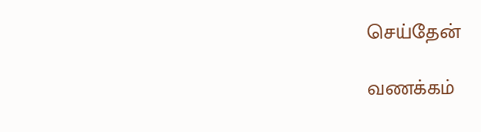செய்தேன்

வணக்கம்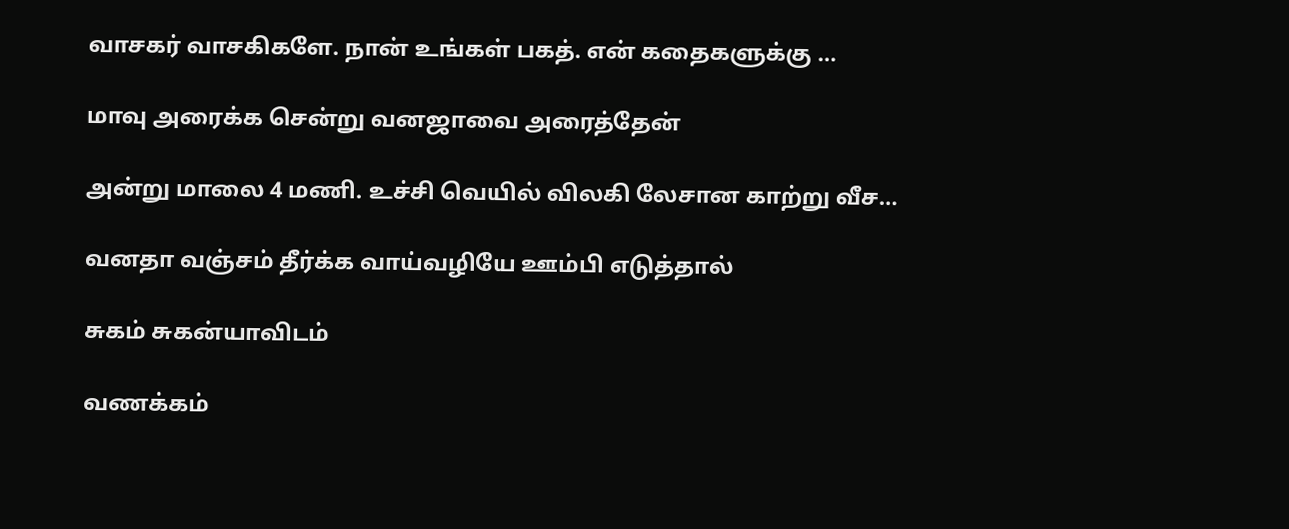வாசகர் வாசகிகளே. நான் உங்கள் பகத். என் கதைகளுக்கு …

மாவு அரைக்க சென்று வனஜாவை அரைத்தேன்

அன்று மாலை 4 மணி. உச்சி வெயில் விலகி லேசான காற்று வீச…

வனதா வஞ்சம் தீர்க்க வாய்வழியே ஊம்பி எடுத்தால்

சுகம் சுகன்யாவிடம்

வணக்கம்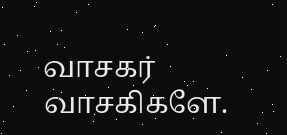வாசகர் வாசகிகளே.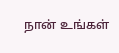நான் உங்கள்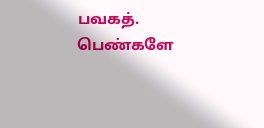பவகத். பெண்களே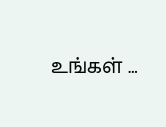உங்கள் …